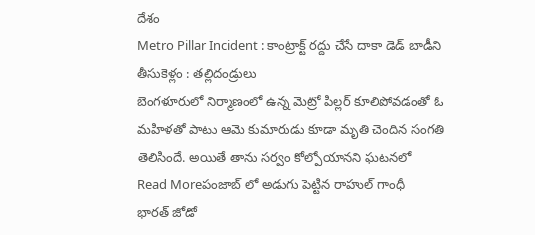దేశం
Metro Pillar Incident : కాంట్రాక్ట్ రద్దు చేసే దాకా డెడ్ బాడీని తీసుకెళ్లం : తల్లిదండ్రులు
బెంగళూరులో నిర్మాణంలో ఉన్న మెట్రో పిల్లర్ కూలిపోవడంతో ఓ మహిళతో పాటు ఆమె కుమారుడు కూడా మృతి చెందిన సంగతి తెలిసిందే. అయితే తాను సర్వం కోల్పోయానని ఘటనలో
Read Moreపంజాబ్ లో అడుగు పెట్టిన రాహుల్ గాంధీ
భారత్ జోడో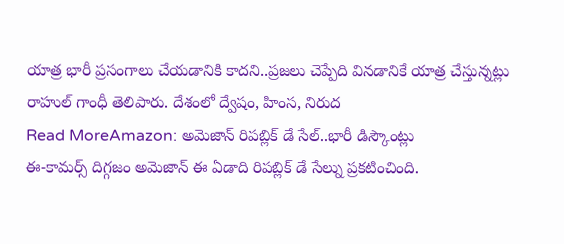యాత్ర భారీ ప్రసంగాలు చేయడానికి కాదని..ప్రజలు చెప్పేది వినడానికే యాత్ర చేస్తున్నట్లు రాహుల్ గాంధీ తెలిపారు. దేశంలో ద్వేషం, హింస, నిరుద
Read MoreAmazon: అమెజాన్ రిపబ్లిక్ డే సేల్..భారీ డిస్కౌంట్లు
ఈ-కామర్స్ దిగ్గజం అమెజాన్ ఈ ఏడాది రిపబ్లిక్ డే సేల్ను ప్రకటించింది.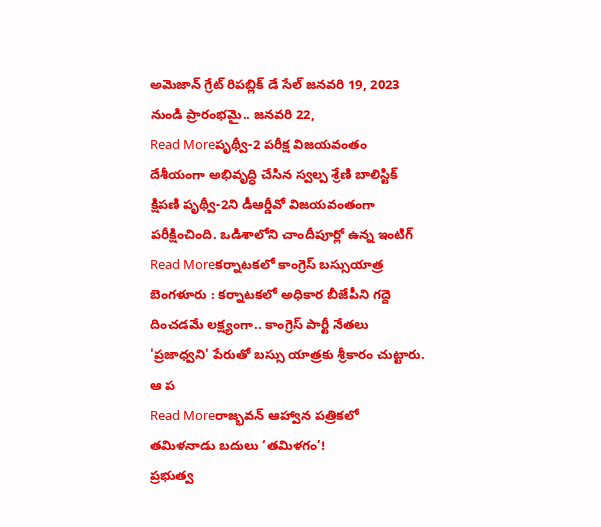అమెజాన్ గ్రేట్ రిపబ్లిక్ డే సేల్ జనవరి 19, 2023 నుండి ప్రారంభమై.. జనవరి 22,
Read Moreపృథ్వీ-2 పరీక్ష విజయవంతం
దేశీయంగా అభివృద్ధి చేసిన స్వల్ప శ్రేణి బాలిస్టిక్ క్షిపణి పృథ్వీ-2ని డీఆర్డీవో విజయవంతంగా పరీక్షించింది. ఒడిశాలోని చాందీపూర్లో ఉన్న ఇంటిగ్
Read Moreకర్నాటకలో కాంగ్రెస్ బస్సుయాత్ర
బెంగళూరు : కర్నాటకలో అధికార బీజేపీని గద్దె దించడమే లక్ష్యంగా.. కాంగ్రెస్ పార్టీ నేతలు 'ప్రజాధ్వని' పేరుతో బస్సు యాత్రకు శ్రీకారం చుట్టారు. ఆ ప
Read Moreరాజ్భవన్ ఆహ్వాన పత్రికలో తమిళనాడు బదులు ‘తమిళగం’!
ప్రభుత్వ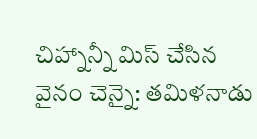చిహ్నాన్నీ మిస్ చేసిన వైనం చెన్నై: తమిళనాడు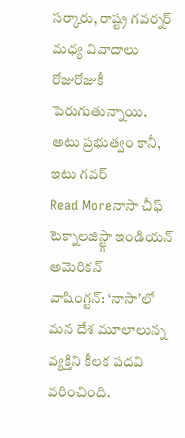సర్కారు, రాష్ట్ర గవర్నర్ మధ్య వివాదాలు రోజురోజుకీ పెరుగుతున్నాయి. అటు ప్రభుత్వం కానీ, ఇటు గవర్
Read Moreనాసా చీఫ్ టెక్నాలజిస్ట్గా ఇండియన్ అమెరికన్
వాషింగ్టన్: ‘నాసా’లో మన దేశ మూలాలున్న వ్యక్తిని కీలక పదవి వరించింది.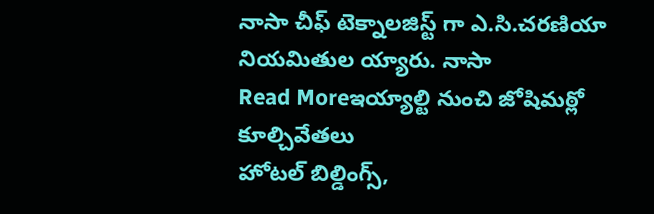నాసా చీఫ్ టెక్నాలజిస్ట్ గా ఎ.సి.చరణియా నియమితుల య్యారు. నాసా
Read Moreఇయ్యాల్టి నుంచి జోషిమఠ్లో కూల్చివేతలు
హోటల్ బిల్డింగ్స్,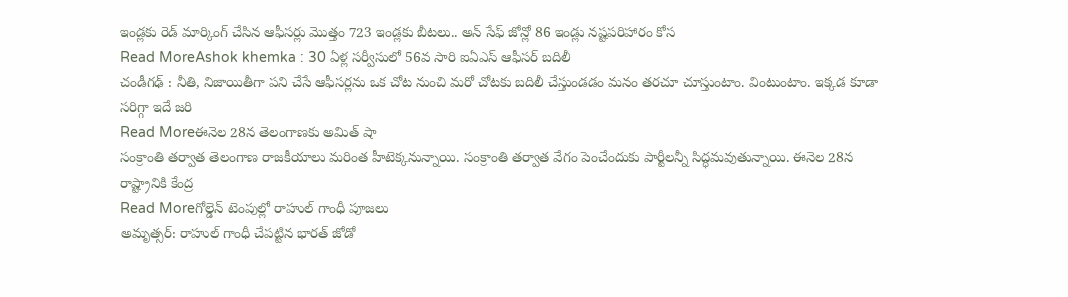ఇండ్లకు రెడ్ మార్కింగ్ చేసిన ఆఫీసర్లు మొత్తం 723 ఇండ్లకు బీటలు.. అన్ సేఫ్ జోన్లో 86 ఇండ్లు నష్టపరిహారం కోస
Read MoreAshok khemka : 30 ఏళ్ల సర్వీసులో 56వ సారి ఐఏఎస్ ఆఫీసర్ బదిలీ
చండీగఢ్ : నీతి, నిజాయితీగా పని చేసే ఆఫీసర్లను ఒక చోట నుంచి మరో చోటకు బదిలీ చేస్తుండడం మనం తరచూ చూస్తుంటాం. వింటుంటాం. ఇక్కడ కూడా సరిగ్గా ఇదే జరి
Read Moreఈనెల 28న తెలంగాణకు అమిత్ షా
సంక్రాంతి తర్వాత తెలంగాణ రాజకీయాలు మరింత హీటెక్కనున్నాయి. సంక్రాంతి తర్వాత వేగం పెంచేందుకు పార్టీలన్నీ సిద్ధమవుతున్నాయి. ఈనెల 28న రాష్ట్రానికి కేంద్ర
Read Moreగోల్డెన్ టెంపుల్లో రాహుల్ గాంధీ పూజలు
అమృత్సర్: రాహుల్ గాంధీ చేపట్టిన భారత్ జోడో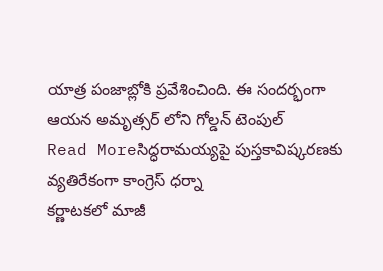యాత్ర పంజాబ్లోకి ప్రవేశించింది. ఈ సందర్భంగా ఆయన అమృత్సర్ లోని గోల్డన్ టెంపుల్
Read Moreసిద్ధరామయ్యపై పుస్తకావిష్కరణకు వ్యతిరేకంగా కాంగ్రెస్ ధర్నా
కర్ణాటకలో మాజీ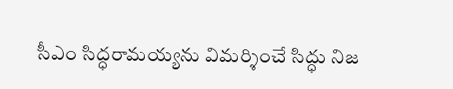సీఎం సిద్ధరామయ్యను విమర్శించే సిద్ధు నిజ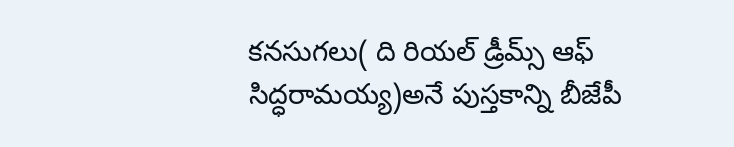కనసుగలు( ది రియల్ డ్రీమ్స్ ఆఫ్ సిద్ధరామయ్య)అనే పుస్తకాన్ని బీజేపీ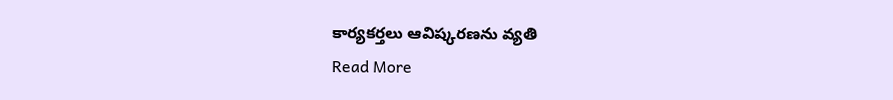కార్యకర్తలు ఆవిష్కరణను వ్యతి
Read More